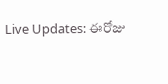Live Updates: ఈరోజు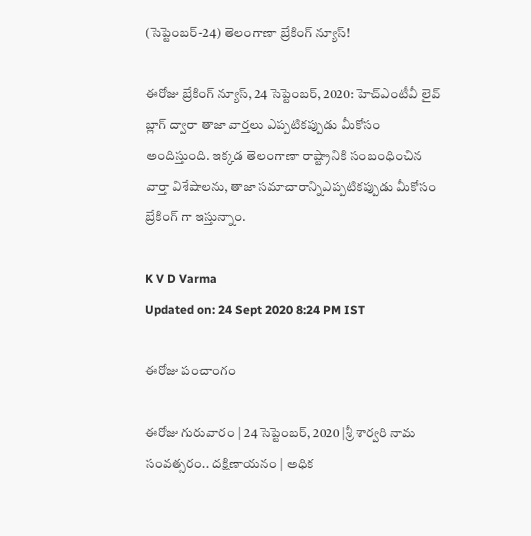(సెప్టెంబర్-24) తెలంగాణా బ్రేకింగ్ న్యూస్!

ఈరోజు బ్రేకింగ్ న్యూస్, 24 సెప్టెంబర్, 2020: హెచ్ఎంటీవీ లైవ్ బ్లాగ్ ద్వారా తాజా వార్తలు ఎప్పటికప్పుడు మీకోసం అందిస్తుంది. ఇక్కడ తెలంగాణా రాష్ట్రానికి సంబంధించిన వార్తా విశేషాలను, తాజా సమాచారాన్నిఎప్పటికప్పుడు మీకోసం బ్రేకింగ్ గా ఇస్తున్నాం.

K V D Varma
Updated on: 24 Sept 2020 8:24 PM IST

ఈరోజు పంచాంగం

ఈరోజు గురువారం | 24 సెప్టెంబర్, 2020 |శ్రీ శార్వరి నామ సంవత్సరం.. దక్షిణాయనం | అధిక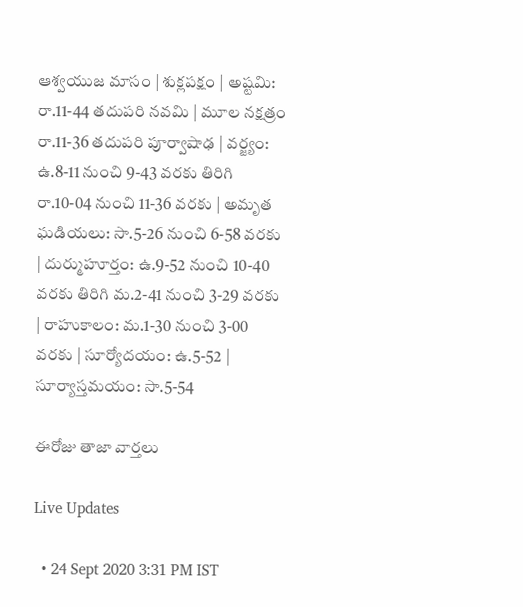ఆశ్వయుజ మాసం | శుక్లపక్షం | అష్టమి: రా.11-44 తదుపరి నవమి | మూల నక్షత్రం రా.11-36 తదుపరి పూర్వాషాఢ | వర్జ్యం: ఉ.8-11 నుంచి 9-43 వరకు తిరిగి రా.10-04 నుంచి 11-36 వరకు | అమృత ఘడియలు: సా.5-26 నుంచి 6-58 వరకు | దుర్ముహూర్తం: ఉ.9-52 నుంచి 10-40 వరకు తిరిగి మ.2-41 నుంచి 3-29 వరకు | రాహుకాలం: మ.1-30 నుంచి 3-00 వరకు | సూర్యోదయం: ఉ.5-52 | సూర్యాస్తమయం: సా.5-54

ఈరోజు తాజా వార్తలు

Live Updates

  • 24 Sept 2020 3:31 PM IST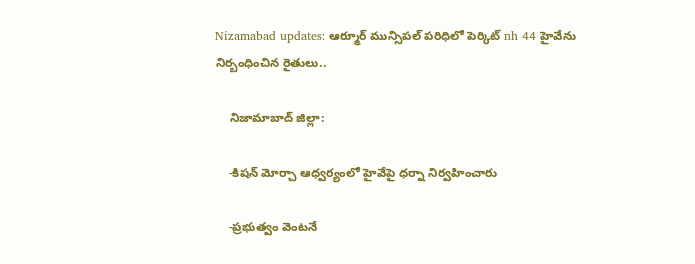Nizamabad updates: ఆర్మూర్ మున్సిపల్ పరిధిలో పెర్కిట్ nh 44 హైవేను నిర్బంధించిన రైతులు..

    నిజామాబాద్ జిల్లా:

    -కిషన్ మోర్చా ఆధ్వర్యంలో హైవేపై ధర్నా నిర్వహించారు

    -ప్రభుత్వం వెంటనే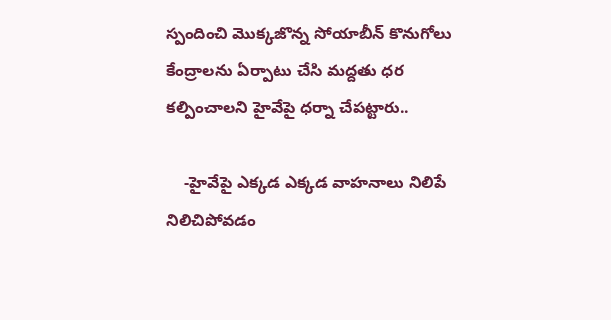స్పందించి మొక్కజొన్న సోయాబీన్ కొనుగోలు కేంద్రాలను ఏర్పాటు చేసి మద్దతు ధర కల్పించాలని హైవేపై ధర్నా చేపట్టారు..

    -హైవేపై ఎక్కడ ఎక్కడ వాహనాలు నిలిపే నిలిచిపోవడం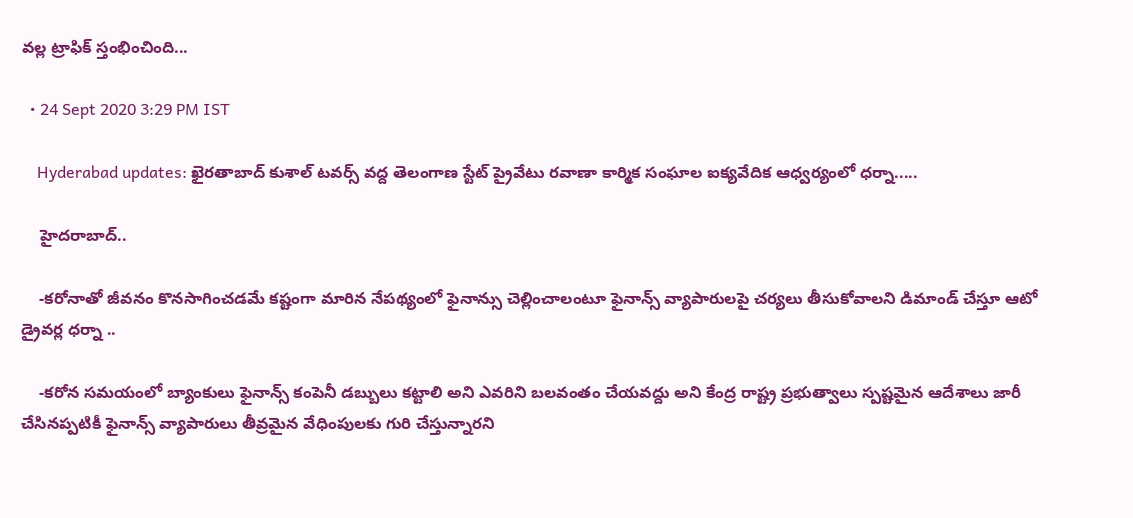వల్ల ట్రాఫిక్ స్తంభించింది...

  • 24 Sept 2020 3:29 PM IST

    Hyderabad updates: ఖైరతాబాద్ కుశాల్ టవర్స్ వద్ద తెలంగాణ స్టేట్ ప్రైవేటు రవాణా కార్మిక సంఘాల ఐక్యవేదిక ఆధ్వర్యంలో ధర్నా.....

    హైదరాబాద్..

    -కరోనాతో జీవనం కొనసాగించడమే కష్టంగా మారిన నేపథ్యంలో ఫైనాన్సు చెల్లించాలంటూ ఫైనాన్స్ వ్యాపారులపై చర్యలు తీసుకోవాలని డిమాండ్ చేస్తూ ఆటో      డ్రైవర్ల ధర్నా ..

    -కరోన సమయంలో బ్యాంకులు ఫైనాన్స్ కంపెనీ డబ్బులు కట్టాలి అని ఎవరిని బలవంతం చేయవద్దు అని కేంద్ర రాష్ట్ర ప్రభుత్వాలు స్పష్టమైన ఆదేశాలు జారీ   చేసినప్పటికీ ఫైనాన్స్ వ్యాపారులు తీవ్రమైన వేధింపులకు గురి చేస్తున్నారని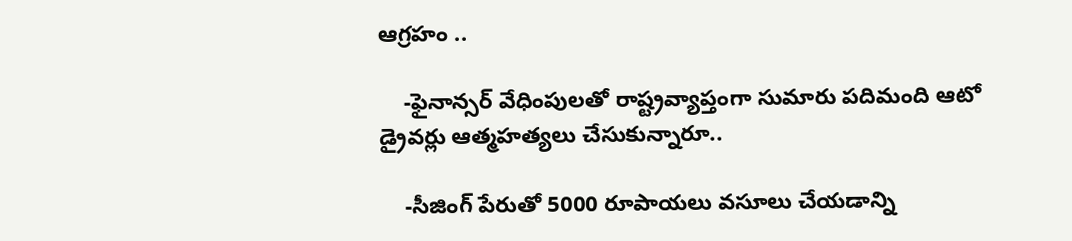ఆగ్రహం ..

    -ఫైనాన్సర్ వేధింపులతో రాష్ట్రవ్యాప్తంగా సుమారు పదిమంది ఆటో డ్రైవర్లు ఆత్మహత్యలు చేసుకున్నారూ..

    -సీజింగ్ పేరుతో 5000 రూపాయలు వసూలు చేయడాన్ని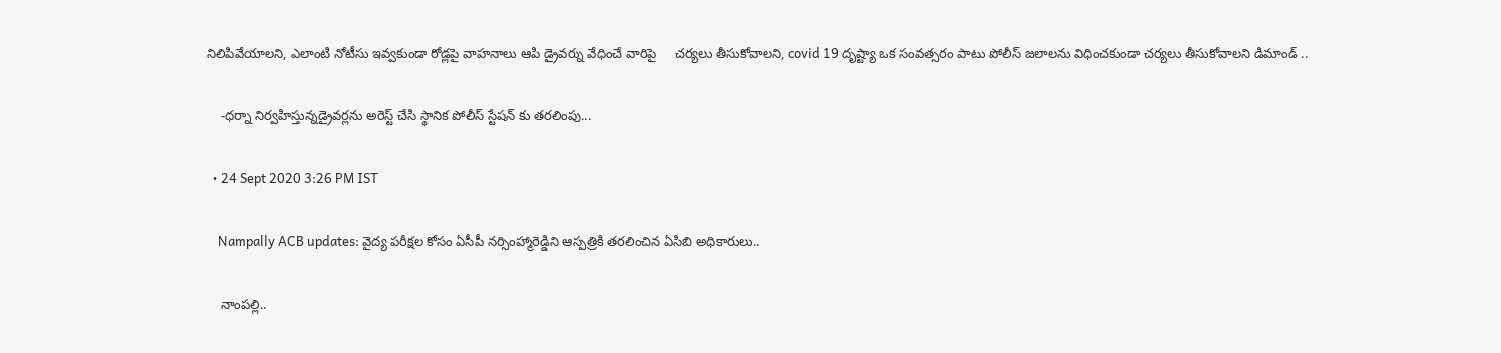నిలిపివేయాలని, ఎలాంటి నోటీసు ఇవ్వకుండా రోడ్లపై వాహనాలు ఆపి డ్రైవర్ను వేధించే వారిపై     చర్యలు తీసుకోవాలని, covid 19 దృష్ట్యా ఒక సంవత్సరం పాటు పోలీస్ జలాలను విధించకుండా చర్యలు తీసుకోవాలని డిమాండ్ ..

    -ధర్నా నిర్వహిస్తున్నడ్రైవర్లను అరెస్ట్ చేసి స్థానిక పోలీస్ స్టేషన్ కు తరలింపు...

  • 24 Sept 2020 3:26 PM IST

    Nampally ACB updates: వైద్య పరీక్షల కోసం ఏసీపీ నర్సింహ్మారెడ్డిని ఆస్పత్రికి తరలించిన ఏసిబి అధికారులు..

    నాంపల్లి..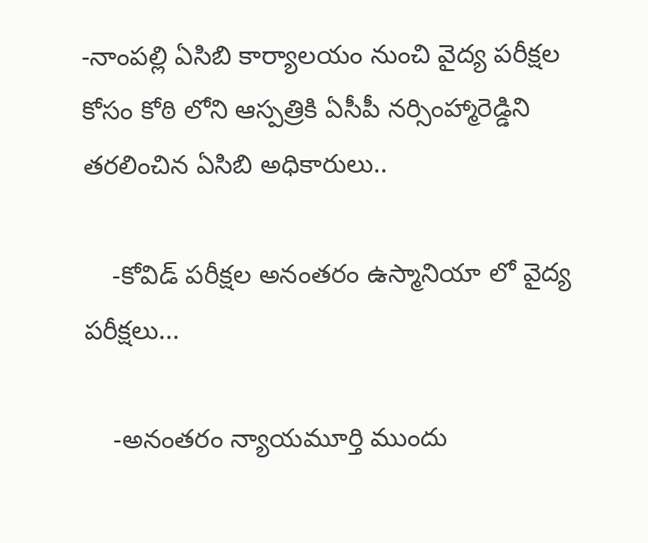-నాంపల్లి ఏసిబి కార్యాలయం నుంచి వైద్య పరీక్షల కోసం కోఠి లోని ఆస్పత్రికి ఏసీపీ నర్సింహ్మారెడ్డిని తరలించిన ఏసిబి అధికారులు..

    -కోవిడ్ పరీక్షల అనంతరం ఉస్మానియా లో వైద్య పరీక్షలు...

    -అనంతరం న్యాయమూర్తి ముందు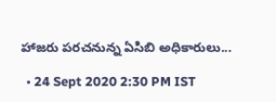హాజరు పరచనున్న ఏసిబి అధికారులు...

  • 24 Sept 2020 2:30 PM IST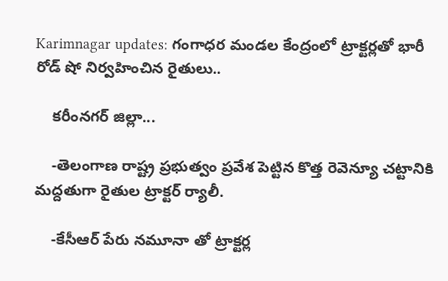Karimnagar updates: గంగాధర మండల కేంద్రంలో ట్రాక్టర్లతో భారీ రోడ్ షో నిర్వహించిన రైతులు..

    కరీంనగర్ జిల్లా...

    -తెలంగాణ రాష్ట్ర ప్రభుత్వం ప్రవేశ పెట్టిన కొత్త రెవెన్యూ చట్టానికి మద్దతుగా రైతుల ట్రాక్టర్ ర్యాలీ.

    -కేసీఆర్ పేరు నమూనా తో ట్రాక్టర్ల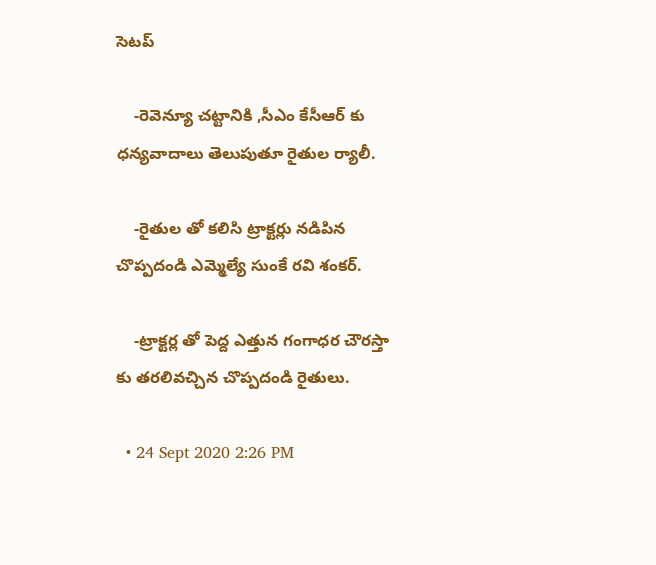సెటప్

    -రెవెన్యూ చట్టానికి ,సీఎం కేసీఆర్ కు ధన్యవాదాలు తెలుపుతూ రైతుల ర్యాలీ.

    -రైతుల తో కలిసి ట్రాక్టర్లు నడిపిన చొప్పదండి ఎమ్మెల్యే సుంకే రవి శంకర్.

    -ట్రాక్టర్ల తో పెద్ద ఎత్తున గంగాధర చౌరస్తా కు తరలివచ్చిన చొప్పదండి రైతులు.

  • 24 Sept 2020 2:26 PM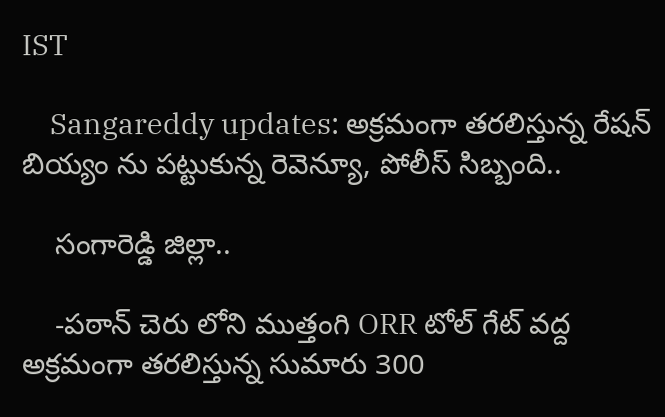IST

    Sangareddy updates: అక్రమంగా తరలిస్తున్న రేషన్ బియ్యం ను పట్టుకున్న రెవెన్యూ, పోలీస్ సిబ్బంది..

    సంగారెడ్డి జిల్లా..

    -పఠాన్ చెరు లోని ముత్తంగి ORR టోల్ గేట్ వద్ద అక్రమంగా తరలిస్తున్న సుమారు 300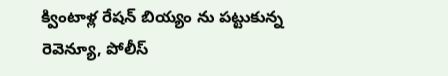క్వింటాళ్ల రేషన్ బియ్యం ను పట్టుకున్న రెవెన్యూ, పోలీస్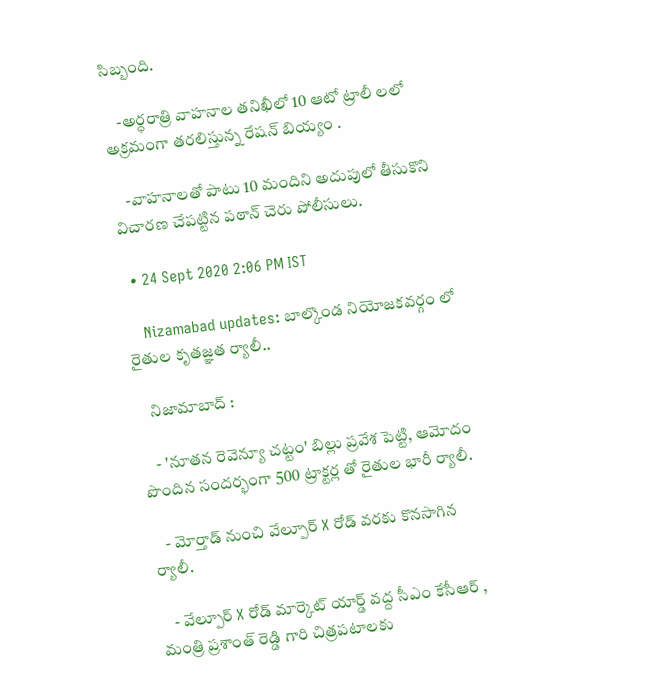సిబ్బంది.

    -అర్ధరాత్రి వాహనాల తనిఖీలో 10 ఆటో ట్రాలీ లలో అక్రమంగా తరలిస్తున్న రేషన్ బియ్యం .

    -వాహనాలతో పాటు 10 మందిని అదుపులో తీసుకొని విచారణ చేపట్టిన పఠాన్ చెరు పోలీసులు.

  • 24 Sept 2020 2:06 PM IST

    Nizamabad updates: బాల్కొండ నియోజకవర్గం లో రైతుల కృతజ్ఞత ర్యాలీ..

    నిజామాబాద్ :

    - 'నూతన రెవెన్యూ చట్టం' బిల్లు ప్రవేశ పెట్టి, ఆమోదం పొందిన సందర్భంగా 500 ట్రాక్టర్ల తో రైతుల భారీ ర్యాలీ.

    - మోర్తాడ్ నుంచి వేల్పూర్ X రోడ్ వరకు కొనసాగిన ర్యాలీ.

    - వేల్పూర్ X రోడ్ మార్కెట్ యార్డ్ వద్ద సీఎం కేసీఆర్ , మంత్రి ప్రశాంత్ రెడ్డి గారి చిత్రపటాలకు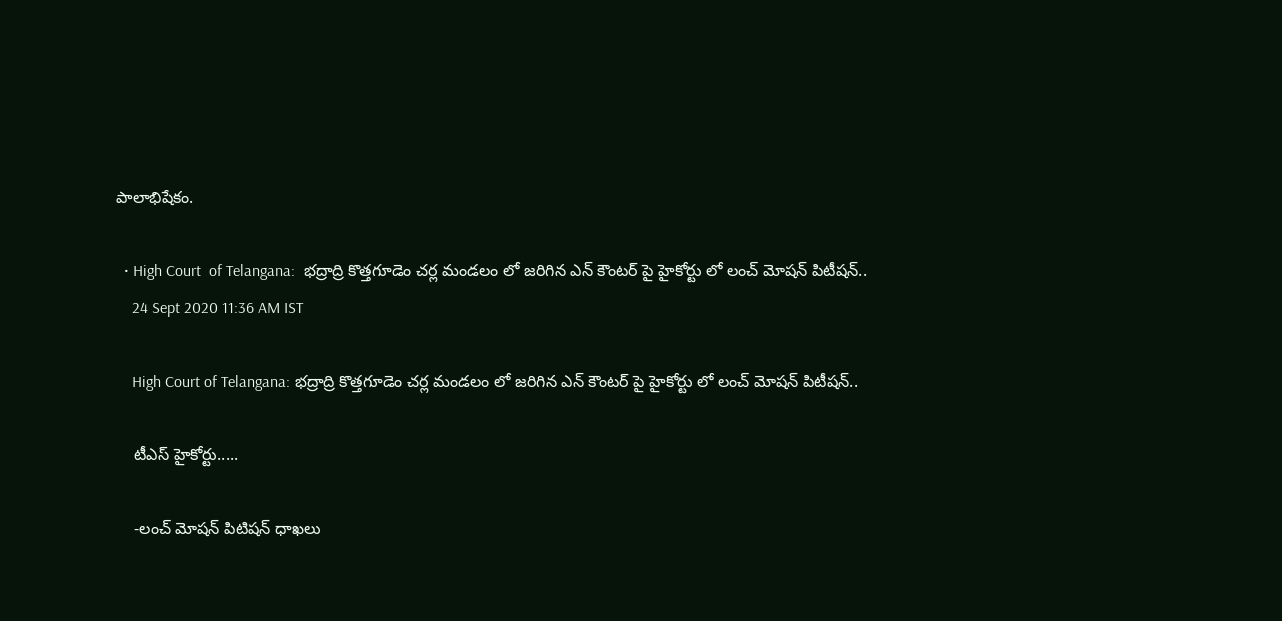పాలాభిషేకం.

  • High Court  of Telangana:  భద్రాద్రి కొత్తగూడెం చర్ల మండలం లో జరిగిన ఎన్ కౌంటర్ పై హైకోర్టు లో లంచ్ మోషన్ పిటీషన్..
    24 Sept 2020 11:36 AM IST

    High Court of Telangana: భద్రాద్రి కొత్తగూడెం చర్ల మండలం లో జరిగిన ఎన్ కౌంటర్ పై హైకోర్టు లో లంచ్ మోషన్ పిటీషన్..

    టీఎస్ హైకోర్టు.....

    -లంచ్ మోషన్ పిటిషన్ ధాఖలు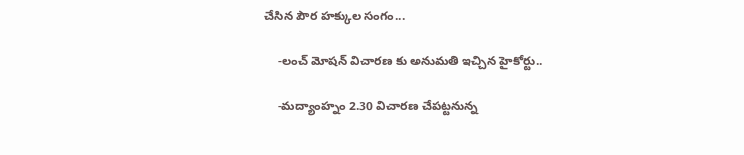చేసిన పౌర హక్కుల సంగం...

    -లంచ్ మోషన్ విచారణ కు అనుమతి ఇచ్చిన హైకోర్టు..

    -మద్యాంహ్నం 2.30 విచారణ చేపట్టనున్న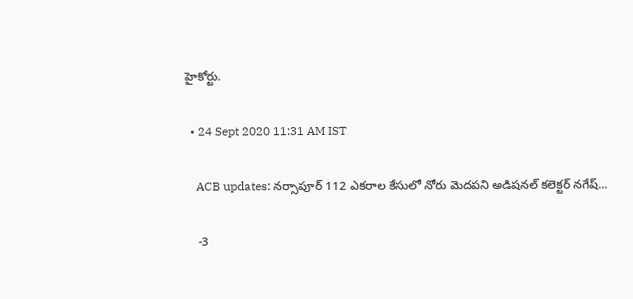హైకోర్టు.

  • 24 Sept 2020 11:31 AM IST

    ACB updates: నర్సాపూర్ 112 ఎకరాల కేసులో నోరు మెదపని అడిషనల్ కలెక్టర్ నగేష్...

    -3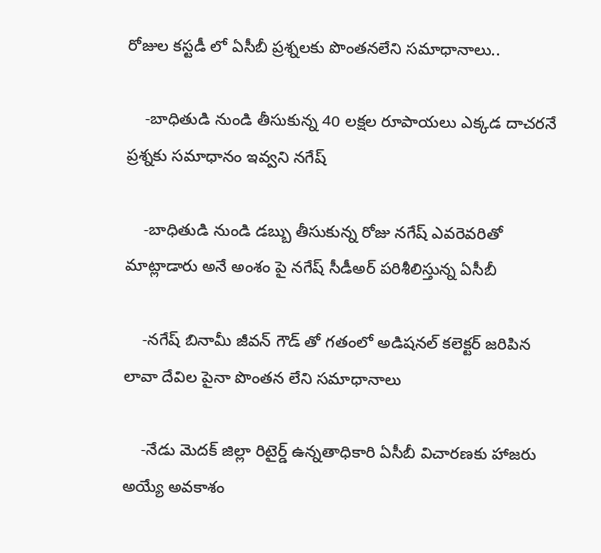రోజుల కస్టడీ లో ఏసీబీ ప్రశ్నలకు పొంతనలేని సమాధానాలు..

    -బాధితుడి నుండి తీసుకున్న 40 లక్షల రూపాయలు ఎక్కడ దాచరనే ప్రశ్నకు సమాధానం ఇవ్వని నగేష్

    -బాధితుడి నుండి డబ్బు తీసుకున్న రోజు నగేష్ ఎవరెవరితో మాట్లాడారు అనే అంశం పై నగేష్ సీడీఅర్ పరిశీలిస్తున్న ఏసీబీ

    -నగేష్ బినామీ జీవన్ గౌడ్ తో గతంలో అడిషనల్ కలెక్టర్ జరిపిన లావా దేవిల పైనా పొంతన లేని సమాధానాలు

    -నేడు మెదక్ జిల్లా రిటైర్డ్ ఉన్నతాధికారి ఏసీబీ విచారణకు హాజరు అయ్యే అవకాశం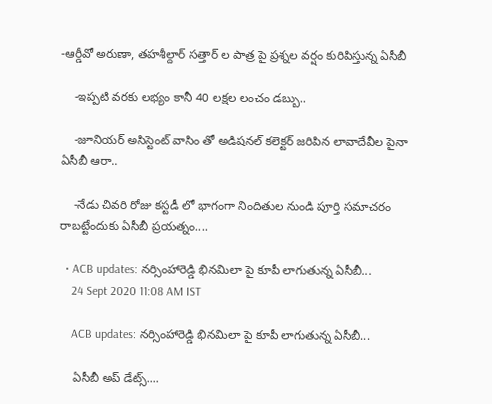-ఆర్డీవో అరుణా, తహశీల్దార్ సత్తార్ ల పాత్ర పై ప్రశ్నల వర్షం కురిపిస్తున్న ఏసీబీ

    -ఇప్పటి వరకు లభ్యం కానీ 40 లక్షల లంచం డబ్బు..

    -జూనియర్ అసిస్టెంట్ వాసిం తో అడిషనల్ కలెక్టర్ జరిపిన లావాదేవీల పైనా ఏసీబీ ఆరా..

    -నేడు చివరి రోజు కస్టడీ లో భాగంగా నిందితుల నుండి పూర్తి సమాచరం రాబట్టేందుకు ఏసీబీ ప్రయత్నం....

  • ACB updates: నర్సింహారెడ్డి భినమిలా పై కూపీ లాగుతున్న ఏసీబీ...
    24 Sept 2020 11:08 AM IST

    ACB updates: నర్సింహారెడ్డి భినమిలా పై కూపీ లాగుతున్న ఏసీబీ...

    ఏసీబీ అప్ డేట్స్....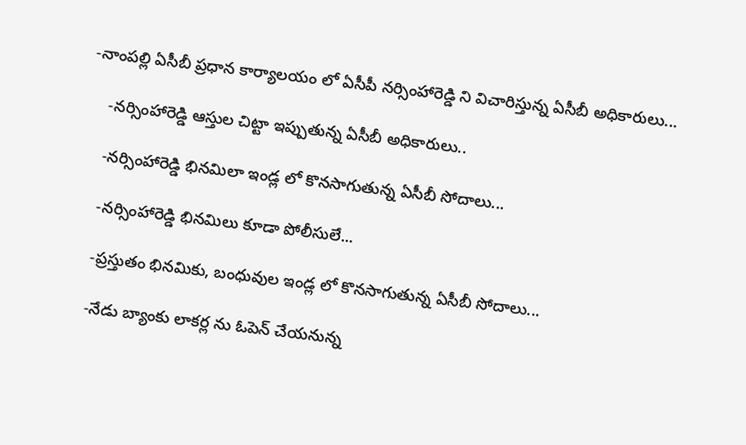-నాంపల్లి ఏసీబీ ప్రధాన కార్యాలయం లో ఏసీపీ నర్సింహారెడ్డి ని విచారిస్తున్న ఏసీబీ అధికారులు...

    -నర్సింహారెడ్డి ఆస్తుల చిట్టా ఇప్పుతున్న ఏసీబీ అధికారులు..

    -నర్సింహారెడ్డి భినమిలా ఇండ్ల లో కొనసాగుతున్న ఏసీబీ సోదాలు...

    -నర్సింహారెడ్డి భినమిలు కూడా పోలీసులే...

    -ప్రస్తుతం భినమికు, బంధువుల ఇండ్ల లో కొనసాగుతున్న ఏసీబీ సోదాలు...

    -నేడు బ్యాంకు లాకర్ల ను ఓపెన్ చేయనున్న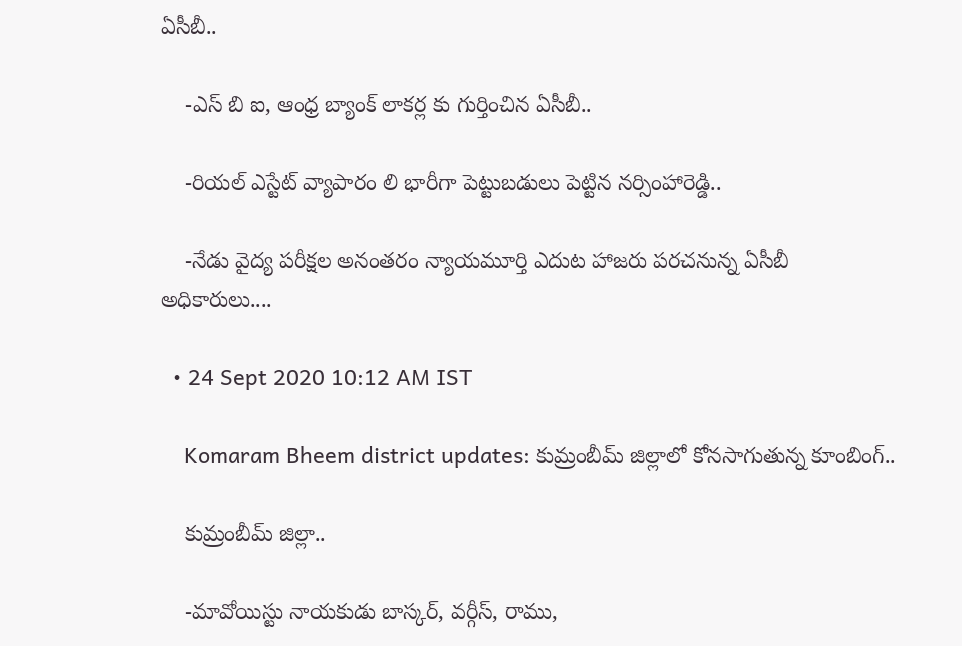ఏసీబీ..

    -ఎస్ బి ఐ, ఆంధ్ర బ్యాంక్ లాకర్ల కు గుర్తించిన ఏసీబీ..

    -రియల్ ఎస్టేట్ వ్యాపారం లి భారీగా పెట్టుబడులు పెట్టిన నర్సింహారెడ్డి..

    -నేడు వైద్య పరీక్షల అనంతరం న్యాయమూర్తి ఎదుట హాజరు పరచనున్న ఏసీబీ అధికారులు....

  • 24 Sept 2020 10:12 AM IST

    Komaram Bheem district updates: కుమ్రంబీమ్ జిల్లాలో కోనసాగుతున్న కూంబింగ్..

    కుమ్రంబీమ్ జిల్లా..

    -మావోయిస్టు నాయకుడు బాస్కర్, వర్గీస్, రాము,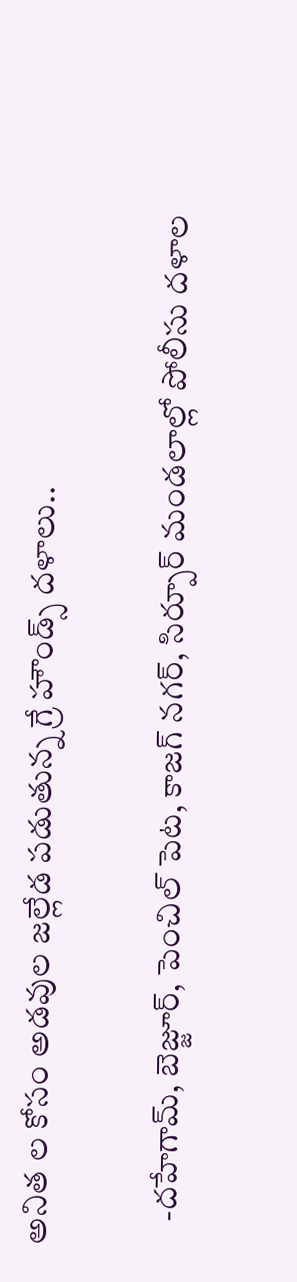అనిత ల కోసం అడవుల జల్లేడ పడుతున్న గ్రే హౌండ్స్ దళాలు..

    -దహేగామ్, బెజ్జూర్‌, పెంచిల్ పెట, కాజగ్ నగర్, సిర్పూర్ మండలాల్లో పోలీసు దళాల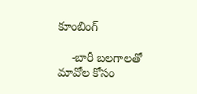కూంబింగ్

    -బారీ బలగాలతో మావోల కోసం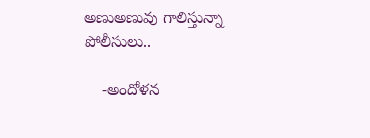అణుఅణువు గాలిస్తున్నా పోలీసులు..

    -అందోళన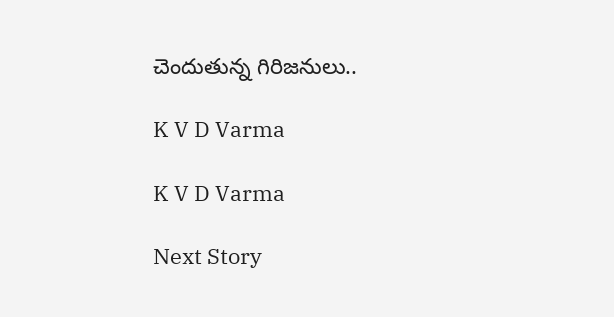చెందుతున్న గిరిజనులు..

K V D Varma

K V D Varma

Next Story